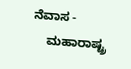ನೆವಾಸ -
    ಮಹಾರಾಷ್ಟ್ರ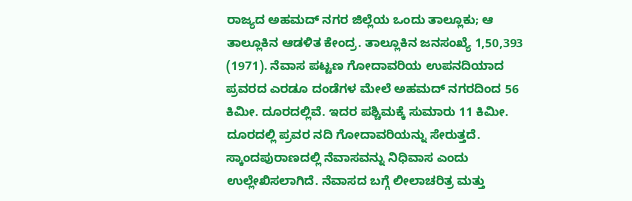ರಾಜ್ಯದ ಅಹಮದ್ ನಗರ ಜಿಲ್ಲೆಯ ಒಂದು ತಾಲ್ಲೂಕು; ಆ ತಾಲ್ಲೂಕಿನ ಆಡಳಿತ ಕೇಂದ್ರ. ತಾಲ್ಲೂಕಿನ ಜನಸಂಖ್ಯೆ 1,50,393 (1971). ನೆವಾಸ ಪಟ್ಟಣ ಗೋದಾವರಿಯ ಉಪನದಿಯಾದ ಪ್ರವರದ ಎರಡೂ ದಂಡೆಗಳ ಮೇಲೆ ಅಹಮದ್ ನಗರದಿಂದ 56 ಕಿಮೀ. ದೂರದಲ್ಲಿವೆ. ಇದರ ಪಶ್ಚಿಮಕ್ಕೆ ಸುಮಾರು 11 ಕಿಮೀ. ದೂರದಲ್ಲಿ ಪ್ರವರ ನದಿ ಗೋದಾವರಿಯನ್ನು ಸೇರುತ್ತದೆ. ಸ್ಕಾಂದಪುರಾಣದಲ್ಲಿ ನೆವಾಸವನ್ನು ನಿಧಿವಾಸ ಎಂದು ಉಲ್ಲೇಖಿಸಲಾಗಿದೆ. ನೆವಾಸದ ಬಗ್ಗೆ ಲೀಲಾಚರಿತ್ರ ಮತ್ತು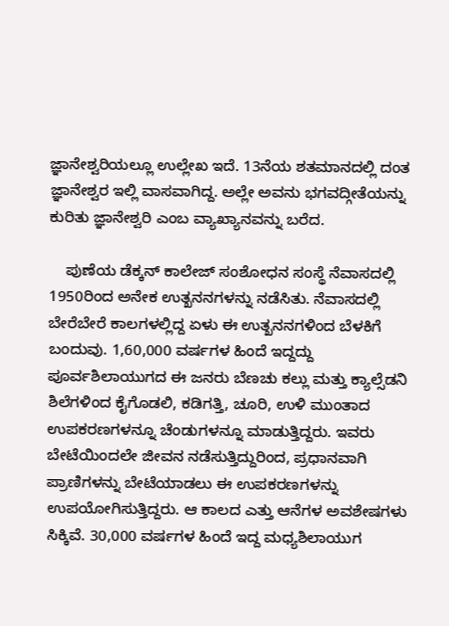ಜ್ಞಾನೇಶ್ವರಿಯಲ್ಲೂ ಉಲ್ಲೇಖ ಇದೆ. 13ನೆಯ ಶತಮಾನದಲ್ಲಿ ದಂತ ಜ್ಞಾನೇಶ್ವರ ಇಲ್ಲಿ ವಾಸವಾಗಿದ್ದ. ಅಲ್ಲೇ ಅವನು ಭಗವದ್ಗೀತೆಯನ್ನು ಕುರಿತು ಜ್ಞಾನೇಶ್ವರಿ ಎಂಬ ವ್ಯಾಖ್ಯಾನವನ್ನು ಬರೆದ.

    ಪುಣೆಯ ಡೆಕ್ಕನ್ ಕಾಲೇಜ್ ಸಂಶೋಧನ ಸಂಸ್ಥೆ ನೆವಾಸದಲ್ಲಿ 1950ರಿಂದ ಅನೇಕ ಉತ್ಖನನಗಳನ್ನು ನಡೆಸಿತು. ನೆವಾಸದಲ್ಲಿ ಬೇರೆಬೇರೆ ಕಾಲಗಳಲ್ಲಿದ್ದ ಏಳು ಈ ಉತ್ಖನನಗಳಿಂದ ಬೆಳಕಿಗೆ ಬಂದುವು. 1,60,000 ವರ್ಷಗಳ ಹಿಂದೆ ಇದ್ದದ್ದು ಪೂರ್ವಶಿಲಾಯುಗದ ಈ ಜನರು ಬೆಣಚು ಕಲ್ಲು ಮತ್ತು ಕ್ಯಾಲ್ಸೆಡನಿ ಶಿಲೆಗಳಿಂದ ಕೈಗೊಡಲಿ, ಕಡಿಗತ್ತಿ, ಚೂರಿ, ಉಳಿ ಮುಂತಾದ ಉಪಕರಣಗಳನ್ನೂ ಚೆಂಡುಗಳನ್ನೂ ಮಾಡುತ್ತಿದ್ದರು. ಇವರು ಬೇಟೆಯಿಂದಲೇ ಜೀವನ ನಡೆಸುತ್ತಿದ್ದುರಿಂದ, ಪ್ರಧಾನವಾಗಿ ಪ್ರಾಣಿಗಳನ್ನು ಬೇಟೆಯಾಡಲು ಈ ಉಪಕರಣಗಳನ್ನು ಉಪಯೋಗಿಸುತ್ತಿದ್ದರು. ಆ ಕಾಲದ ಎತ್ತು ಆನೆಗಳ ಅವಶೇಷಗಳು ಸಿಕ್ಕಿವೆ. 30,000 ವರ್ಷಗಳ ಹಿಂದೆ ಇದ್ದ ಮಧ್ಯಶಿಲಾಯುಗ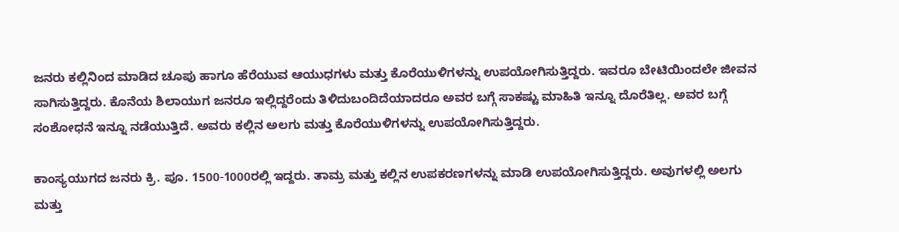ಜನರು ಕಲ್ಲಿನಿಂದ ಮಾಡಿದ ಚೂಪು ಹಾಗೂ ಹೆರೆಯುವ ಆಯುಧಗಳು ಮತ್ತು ಕೊರೆಯುಳಿಗಳನ್ನು ಉಪಯೋಗಿಸುತ್ತಿದ್ದರು. ಇವರೂ ಬೇಟಿಯಿಂದಲೇ ಜೀವನ ಸಾಗಿಸುತ್ತಿದ್ದರು. ಕೊನೆಯ ಶಿಲಾಯುಗ ಜನರೂ ಇಲ್ಲಿದ್ದರೆಂದು ತಿಳಿದುಬಂದಿದೆಯಾದರೂ ಅವರ ಬಗ್ಗೆ ಸಾಕಷ್ಟು ಮಾಹಿತಿ ಇನ್ನೂ ದೊರೆತಿಲ್ಲ. ಅವರ ಬಗ್ಗೆ ಸಂಶೋಧನೆ ಇನ್ನೂ ನಡೆಯುತ್ತಿದೆ. ಅವರು ಕಲ್ಲಿನ ಅಲಗು ಮತ್ತು ಕೊರೆಯುಳಿಗಳನ್ನು ಉಪಯೋಗಿಸುತ್ತಿದ್ದರು.

ಕಾಂಸ್ಯಯುಗದ ಜನರು ಕ್ರಿ. ಪೂ. 1500-1000ರಲ್ಲಿ ಇದ್ದರು. ತಾಮ್ರ ಮತ್ತು ಕಲ್ಲಿನ ಉಪಕರಣಗಳನ್ನು ಮಾಡಿ ಉಪಯೋಗಿಸುತ್ತಿದ್ದರು. ಅವುಗಳಲ್ಲಿ ಅಲಗು ಮತ್ತು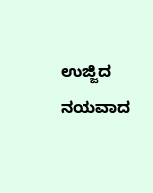ಉಜ್ಜಿದ ನಯವಾದ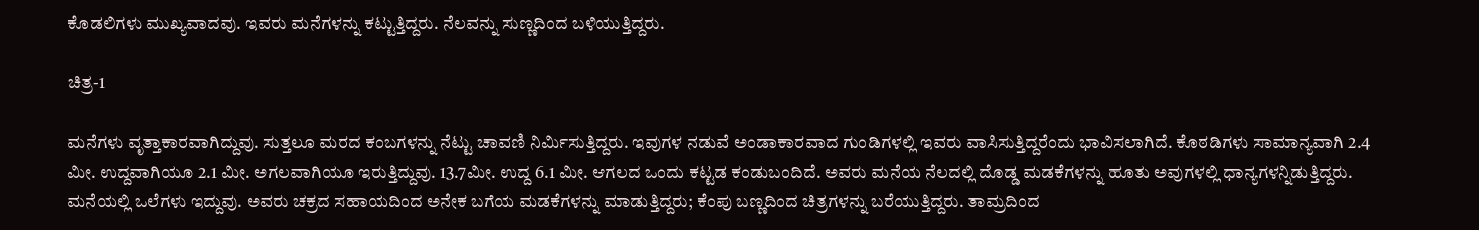ಕೊಡಲಿಗಳು ಮುಖ್ಯವಾದವು. ಇವರು ಮನೆಗಳನ್ನು ಕಟ್ಟುತ್ತಿದ್ದರು. ನೆಲವನ್ನು ಸುಣ್ಣದಿಂದ ಬಳಿಯುತ್ತಿದ್ದರು.

ಚಿತ್ರ-1

ಮನೆಗಳು ವೃತ್ತಾಕಾರವಾಗಿದ್ದುವು. ಸುತ್ತಲೂ ಮರದ ಕಂಬಗಳನ್ನು ನೆಟ್ಟು ಚಾವಣಿ ನಿರ್ಮಿಸುತ್ತಿದ್ದರು. ಇವುಗಳ ನಡುವೆ ಅಂಡಾಕಾರವಾದ ಗುಂಡಿಗಳಲ್ಲಿ ಇವರು ವಾಸಿಸುತ್ತಿದ್ದರೆಂದು ಭಾವಿಸಲಾಗಿದೆ. ಕೊಠಡಿಗಳು ಸಾಮಾನ್ಯವಾಗಿ 2.4 ಮೀ. ಉದ್ದವಾಗಿಯೂ 2.1 ಮೀ. ಅಗಲವಾಗಿಯೂ ಇರುತ್ತಿದ್ದುವು. 13.7ಮೀ. ಉದ್ದ 6.1 ಮೀ. ಆಗಲದ ಒಂದು ಕಟ್ಟಡ ಕಂಡುಬಂದಿದೆ. ಅವರು ಮನೆಯ ನೆಲದಲ್ಲಿ ದೊಡ್ಡ ಮಡಕೆಗಳನ್ನು ಹೂತು ಅವುಗಳಲ್ಲಿ ಧಾನ್ಯಗಳನ್ನಿಡುತ್ತಿದ್ದರು. ಮನೆಯಲ್ಲಿ ಒಲೆಗಳು ಇದ್ದುವು. ಅವರು ಚಕ್ರದ ಸಹಾಯದಿಂದ ಅನೇಕ ಬಗೆಯ ಮಡಕೆಗಳನ್ನು ಮಾಡುತ್ತಿದ್ದರು; ಕೆಂಪು ಬಣ್ಣದಿಂದ ಚಿತ್ರಗಳನ್ನು ಬರೆಯುತ್ತಿದ್ದರು. ತಾಮ್ರದಿಂದ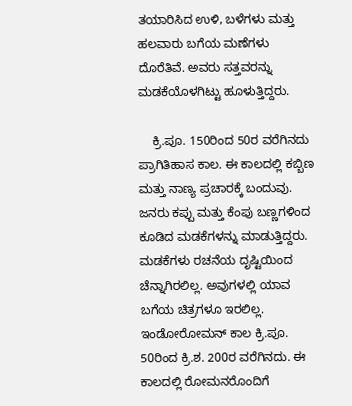ತಯಾರಿಸಿದ ಉಳಿ, ಬಳೆಗಳು ಮತ್ತು ಹಲವಾರು ಬಗೆಯ ಮಣೆಗಳು ದೊರೆತಿವೆ. ಅವರು ಸತ್ತವರನ್ನು ಮಡಕೆಯೊಳಗಿಟ್ಟು ಹೂಳುತ್ತಿದ್ದರು.

    ಕ್ರಿ.ಪೂ. 150ರಿಂದ 50ರ ವರೆಗಿನದು ಪ್ರಾಗಿತಿಹಾಸ ಕಾಲ. ಈ ಕಾಲದಲ್ಲಿ ಕಬ್ಬಿಣ ಮತ್ತು ನಾಣ್ಯ ಪ್ರಚಾರಕ್ಕೆ ಬಂದುವು. ಜನರು ಕಪ್ಪು ಮತ್ತು ಕೆಂಪು ಬಣ್ಣಗಳಿಂದ ಕೂಡಿದ ಮಡಕೆಗಳನ್ನು ಮಾಡುತ್ತಿದ್ದರು. ಮಡಕೆಗಳು ರಚನೆಯ ದೃಷ್ಟಿಯಿಂದ ಚೆನ್ನಾಗಿರಲಿಲ್ಲ. ಅವುಗಳಲ್ಲಿ ಯಾವ ಬಗೆಯ ಚಿತ್ರಗಳೂ ಇರಲಿಲ್ಲ. ಇಂಡೋರೋಮನ್ ಕಾಲ ಕ್ರಿ.ಪೂ. 50ರಿಂದ ಕ್ರಿ.ಶ. 200ರ ವರೆಗಿನದು. ಈ ಕಾಲದಲ್ಲಿ ರೋಮನರೊಂದಿಗೆ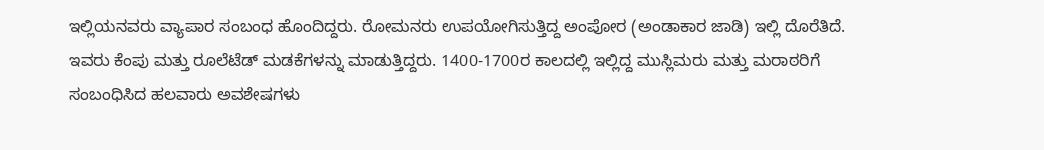ಇಲ್ಲಿಯನವರು ವ್ಯಾಪಾರ ಸಂಬಂಧ ಹೊಂದಿದ್ದರು. ರೋಮನರು ಉಪಯೋಗಿಸುತ್ತಿದ್ದ ಅಂಪೋರ (ಅಂಡಾಕಾರ ಜಾಡಿ) ಇಲ್ಲಿ ದೊರೆತಿದೆ. ಇವರು ಕೆಂಪು ಮತ್ತು ರೂಲೆಟೆಡ್ ಮಡಕೆಗಳನ್ನು ಮಾಡುತ್ತಿದ್ದರು. 1400-1700ರ ಕಾಲದಲ್ಲಿ ಇಲ್ಲಿದ್ದ ಮುಸ್ಲಿಮರು ಮತ್ತು ಮರಾಠರಿಗೆ ಸಂಬಂಧಿಸಿದ ಹಲವಾರು ಅವಶೇಷಗಳು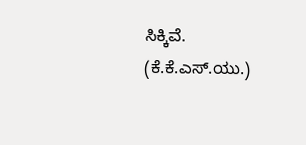ಸಿಕ್ಕಿವೆ.                                                (ಕೆ.ಕೆ.ಎಸ್.ಯು.)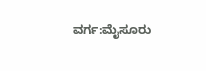ವರ್ಗ:ಮೈಸೂರು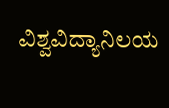ವಿಶ್ವವಿದ್ಯಾನಿಲಯ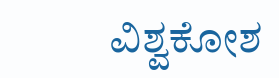ವಿಶ್ವಕೋಶ